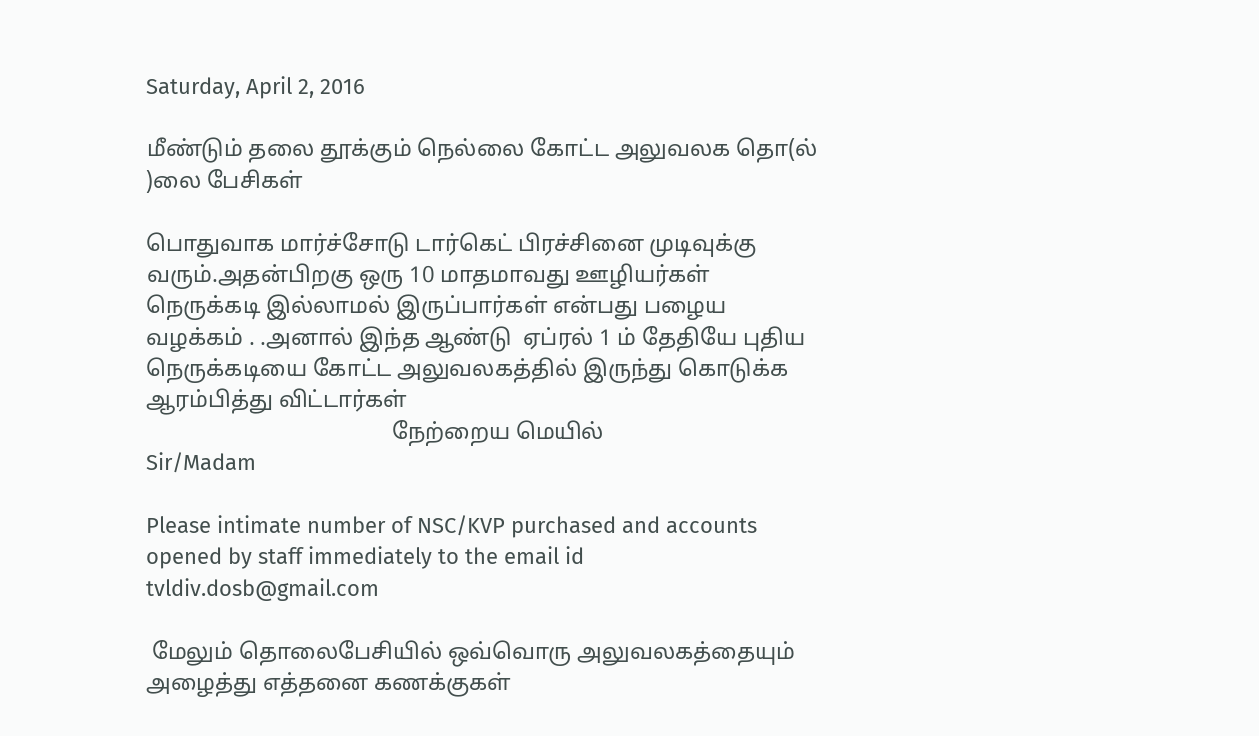Saturday, April 2, 2016

மீண்டும் தலை தூக்கும் நெல்லை கோட்ட அலுவலக தொ(ல் )லை பேசிகள்

பொதுவாக மார்ச்சோடு டார்கெட் பிரச்சினை முடிவுக்கு வரும்.அதன்பிறகு ஒரு 10 மாதமாவது ஊழியர்கள் நெருக்கடி இல்லாமல் இருப்பார்கள் என்பது பழைய வழக்கம் . .அனால் இந்த ஆண்டு  ஏப்ரல் 1 ம் தேதியே புதிய  நெருக்கடியை கோட்ட அலுவலகத்தில் இருந்து கொடுக்க ஆரம்பித்து விட்டார்கள்
                                           நேற்றைய மெயில்
Sir/Madam

Please intimate number of NSC/KVP purchased and accounts opened by staff immediately to the email id tvldiv.dosb@gmail.com

 மேலும் தொலைபேசியில் ஒவ்வொரு அலுவலகத்தையும் அழைத்து எத்தனை கணக்குகள்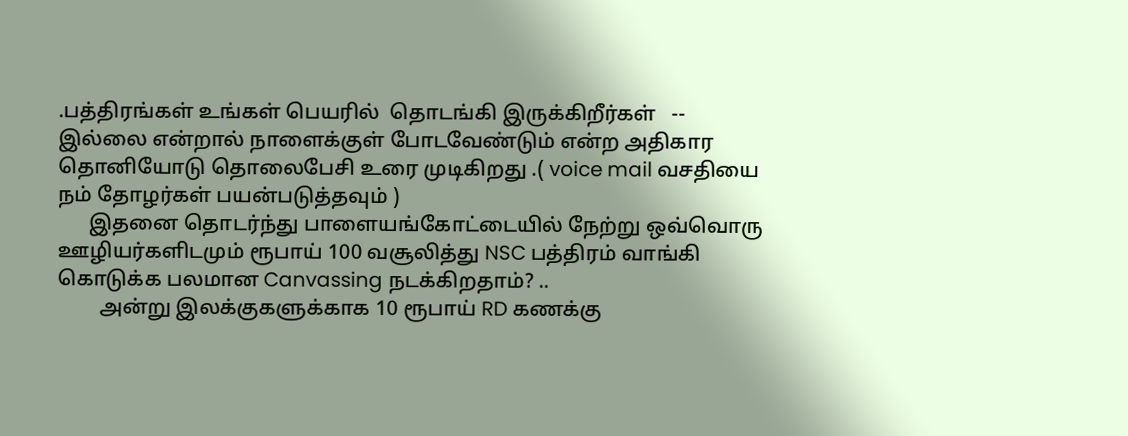.பத்திரங்கள் உங்கள் பெயரில்  தொடங்கி இருக்கிறீர்கள்   --
இல்லை என்றால் நாளைக்குள் போடவேண்டும் என்ற அதிகார தொனியோடு தொலைபேசி உரை முடிகிறது .( voice mail வசதியை நம் தோழர்கள் பயன்படுத்தவும் )
      இதனை தொடர்ந்து பாளையங்கோட்டையில் நேற்று ஒவ்வொரு ஊழியர்களிடமும் ரூபாய் 100 வசூலித்து NSC பத்திரம் வாங்கி கொடுக்க பலமான Canvassing நடக்கிறதாம்? ..
        அன்று இலக்குகளுக்காக 10 ரூபாய் RD கணக்கு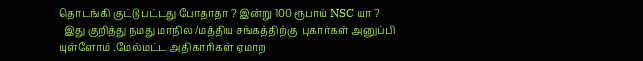தொடங்கி குட்டு பட்டது போதாதா ? இன்று 100 ரூபாய் NSC யா ?
  இது குறித்து நமது மாநில /மத்திய சங்கத்திற்கு  புகார்கள் அனுப்பி யுள்ளோம் .மேல்மட்ட அதிகாரிகள் ஏமாற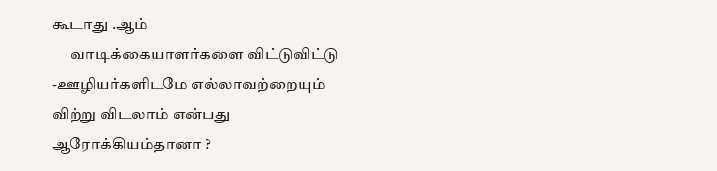கூடாது .ஆம்
      வாடிக்கையாளர்களை விட்டுவிட்டு -ஊழியர்களிடமே எல்லாவற்றையும்
விற்று விடலாம் என்பது ஆரோக்கியம்தானா ?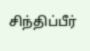சிந்திப்பீர்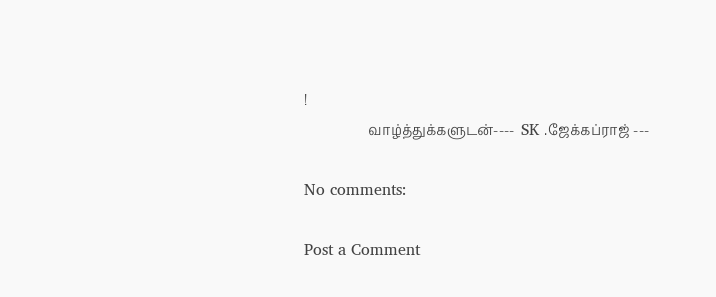!
                   வாழ்த்துக்களுடன்----  SK .ஜேக்கப்ராஜ் ---

No comments:

Post a Comment